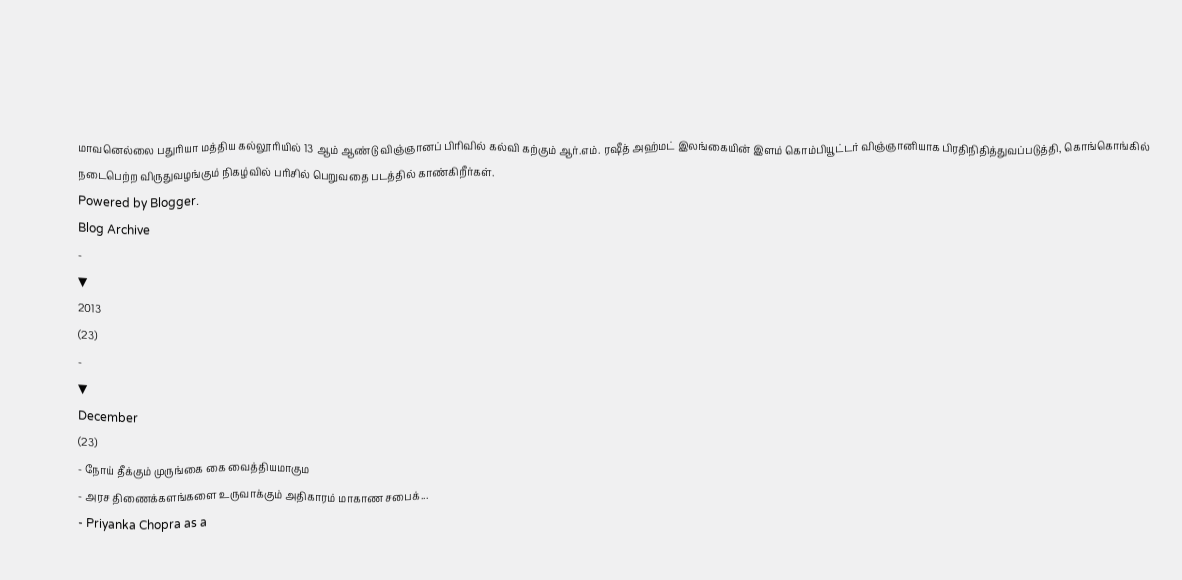மாவனெல்லை பதுரியா மத்திய கல்லூரியில் 13 ஆம் ஆண்டு விஞ்ஞானப் பிரிவில் கல்வி கற்கும் ஆர்.எம். ரஷீத் அஹ்மட் இலங்கையின் இளம் கொம்பியூட்டர் விஞ்ஞானியாக பிரதிநிதித்துவப்படுத்தி, கொங்கொங்கில் நடைபெற்ற விருதுவழங்கும் நிகழ்வில் பரிசில் பெறுவதை படத்தில் காண்கிறீர்கள்.
Powered by Blogger.
Blog Archive
-
▼
2013
(23)
-
▼
December
(23)
- நோய் தீக்கும் முருங்கை கை வைத்தியமாகும
- அரச திணைக்களங்களை உருவாக்கும் அதிகாரம் மாகாண சபைக்...
- Priyanka Chopra as a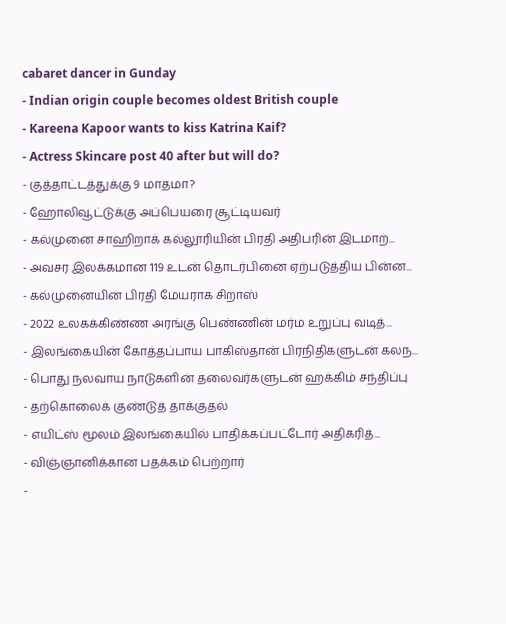cabaret dancer in Gunday
- Indian origin couple becomes oldest British couple
- Kareena Kapoor wants to kiss Katrina Kaif?
- Actress Skincare post 40 after but will do?
- குத்தாட்டத்துக்கு 9 மாதமா?
- ஹோலிவூட்டுக்கு அப்பெயரை சூட்டியவர்
- கல்முனை சாஹிறாக் கல்லூரியின் பிரதி அதிபரின் இடமாற்...
- அவசர இலக்கமான 119 உடன் தொடர்பினை ஏற்படுத்திய பின்ன...
- கல்முனையின் பிரதி மேயராக சிறாஸ்
- 2022 உலகக்கிண்ண அரங்கு பெண்ணின் மர்ம உறுப்பு வடித்...
- இலங்கையின் கோத்தப்பாய பாகிஸ்தான் பிரநிதிகளுடன் கலந...
- பொது நலவாய நாடுகளின் தலைவர்களுடன் ஹக்கிம் சந்திப்பு
- தற்கொலைக் குண்டுத் தாக்குதல்
- எயிட்ஸ் மூலம் இலங்கையில் பாதிக்கப்பட்டோர் அதிகரித்...
- விஞ்ஞானிக்கான பதக்கம் பெற்றார்
-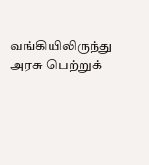வங்கியிலிருந்து அரசு பெற்றுக்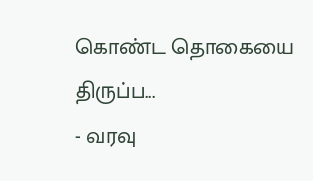கொண்ட தொகையை திருப்ப...
- வரவு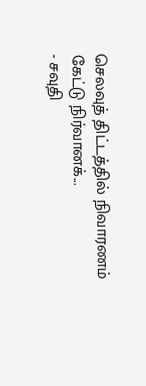செலவுத் திட்டத்தில் நிவாரணம் கேட்டு நிர்வானக்...
- சவுதி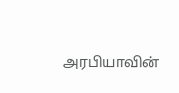அரபியாவின்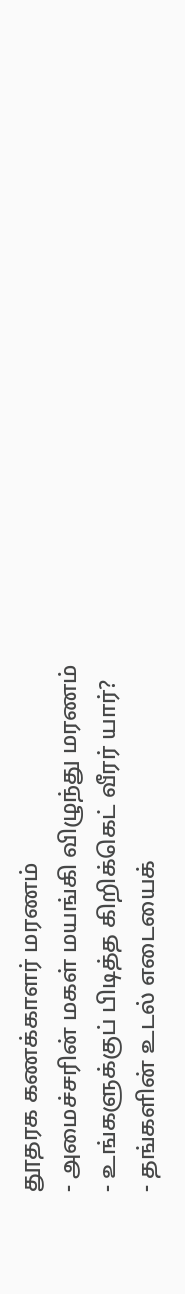தூதரக கணக்காளர் மரணம்
- அமைச்சரின் மகள் மயங்கி விழுந்து மரணம்
- உங்களுக்குப் பிடித்த கிறிக்கெட் வீரர் யார்?
- தங்களின் உடல் எடையைக்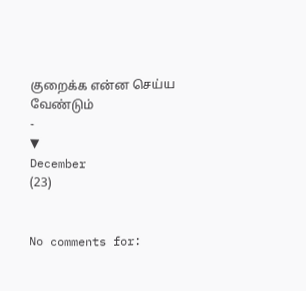குறைக்க என்ன செய்ய வேண்டும்
-
▼
December
(23)


No comments for: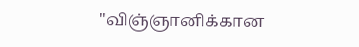"விஞ்ஞானிக்கான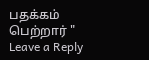பதக்கம் பெற்றார் "
Leave a Reply